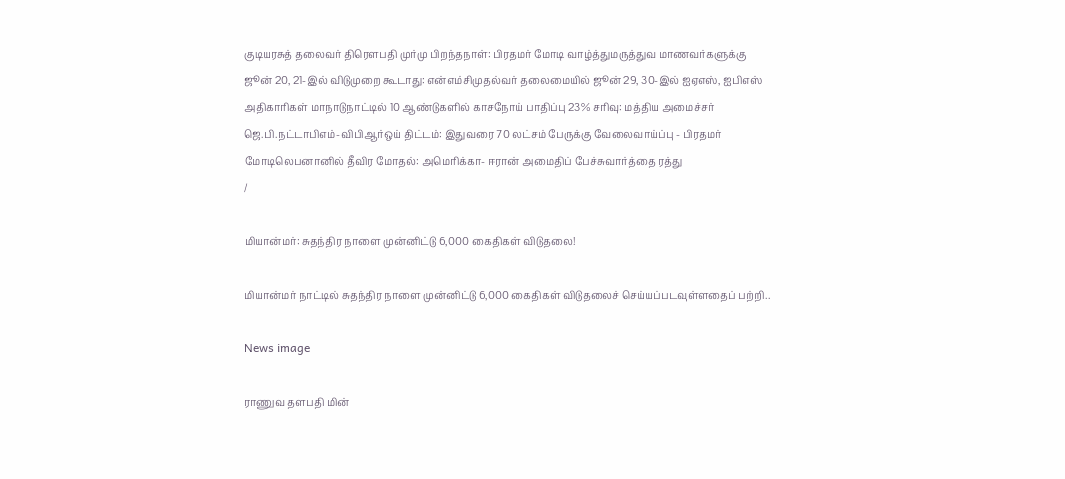குடியரசுத் தலைவர் திரௌபதி முர்மு பிறந்தநாள்: பிரதமர் மோடி வாழ்த்துமருத்துவ மாணவர்களுக்கு ஜூன் 20, 21-இல் விடுமுறை கூடாது: என்எம்சிமுதல்வர் தலைமையில் ஜூன் 29, 30-இல் ஐஏஎஸ், ஐபிஎஸ் அதிகாரிகள் மாநாடுநாட்டில் 10 ஆண்டுகளில் காசநோய் பாதிப்பு 23% சரிவு: மத்திய அமைச்சர் ஜெ.பி.நட்டாபிஎம்-விபிஆர்ஒய் திட்டம்: இதுவரை 70 லட்சம் பேருக்கு வேலைவாய்ப்பு - பிரதமர் மோடிலெபனானில் தீவிர மோதல்: அமெரிக்கா- ஈரான் அமைதிப் பேச்சுவார்த்தை ரத்து
/

மியான்மர்: சுதந்திர நாளை முன்னிட்டு 6,000 கைதிகள் விடுதலை!

மியான்மர் நாட்டில் சுதந்திர நாளை முன்னிட்டு 6,000 கைதிகள் விடுதலைச் செய்யப்படவுள்ளதைப் பற்றி..

News image

ராணுவ தளபதி மின்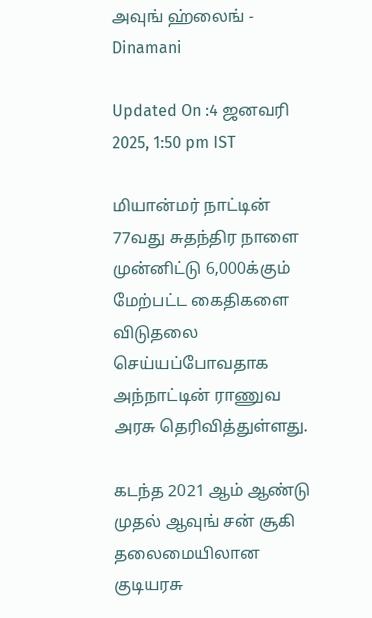அவுங் ஹ்லைங் - Dinamani

Updated On :4 ஜனவரி 2025, 1:50 pm IST

மியான்மர் நாட்டின் 77வது சுதந்திர நாளை முன்னிட்டு 6,000க்கும் மேற்பட்ட கைதிகளை விடுதலை செய்யப்போவதாக அந்நாட்டின் ராணுவ அரசு தெரிவித்துள்ளது.

கடந்த 2021 ஆம் ஆண்டு முதல் ஆவுங் சன் சூகி தலைமையிலான குடியரசு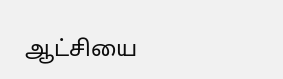ஆட்சியை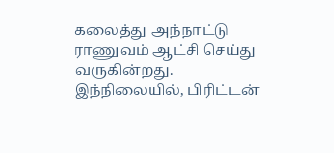கலைத்து அந்நாட்டு ராணுவம் ஆட்சி செய்து வருகின்றது. இந்நிலையில், பிரிட்டன்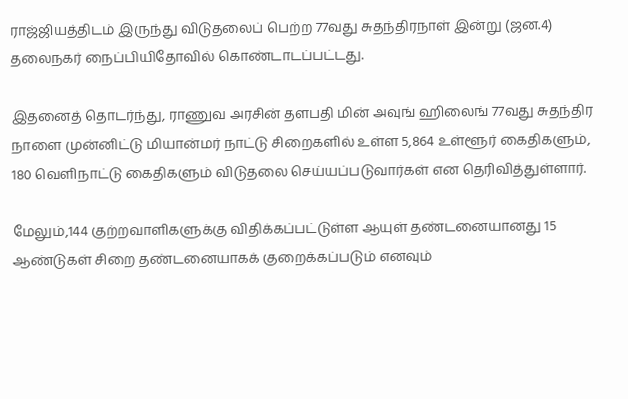ராஜ்ஜியத்திடம் இருந்து விடுதலைப் பெற்ற 77வது சுதந்திரநாள் இன்று (ஜன.4) தலைநகர் நைப்பியிதோவில் கொண்டாடப்பட்டது.

இதனைத் தொடர்ந்து, ராணுவ அரசின் தளபதி மின் அவுங் ஹிலைங் 77வது சுதந்திர நாளை முன்னிட்டு மியான்மர் நாட்டு சிறைகளில் உள்ள 5,864 உள்ளூர் கைதிகளும், 180 வெளிநாட்டு கைதிகளும் விடுதலை செய்யப்படுவார்கள் என தெரிவித்துள்ளார்.

மேலும்,144 குற்றவாளிகளுக்கு விதிக்கப்பட்டுள்ள ஆயுள் தண்டனையானது 15 ஆண்டுகள் சிறை தண்டனையாகக் குறைக்கப்படும் எனவும்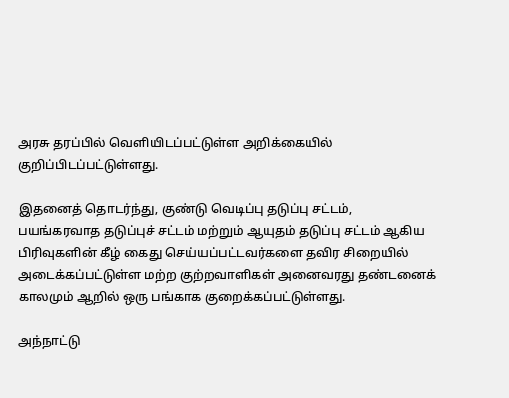அரசு தரப்பில் வெளியிடப்பட்டுள்ள அறிக்கையில் குறிப்பிடப்பட்டுள்ளது.

இதனைத் தொடர்ந்து, குண்டு வெடிப்பு தடுப்பு சட்டம், பயங்கரவாத தடுப்புச் சட்டம் மற்றும் ஆயுதம் தடுப்பு சட்டம் ஆகிய பிரிவுகளின் கீழ் கைது செய்யப்பட்டவர்களை தவிர சிறையில் அடைக்கப்பட்டுள்ள மற்ற குற்றவாளிகள் அனைவரது தண்டனைக் காலமும் ஆறில் ஒரு பங்காக குறைக்கப்பட்டுள்ளது.

அந்நாட்டு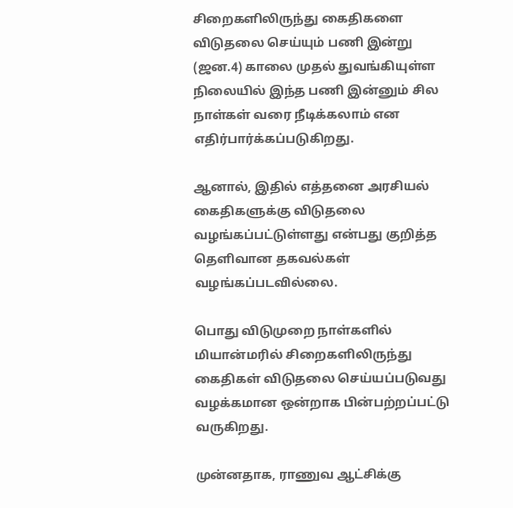சிறைகளிலிருந்து கைதிகளை விடுதலை செய்யும் பணி இன்று (ஜன.4) காலை முதல் துவங்கியுள்ள நிலையில் இந்த பணி இன்னும் சில நாள்கள் வரை நீடிக்கலாம் என எதிர்பார்க்கப்படுகிறது.

ஆனால், இதில் எத்தனை அரசியல் கைதிகளுக்கு விடுதலை வழங்கப்பட்டுள்ளது என்பது குறித்த தெளிவான தகவல்கள் வழங்கப்படவில்லை.

பொது விடுமுறை நாள்களில் மியான்மரில் சிறைகளிலிருந்து கைதிகள் விடுதலை செய்யப்படுவது வழக்கமான ஒன்றாக பின்பற்றப்பட்டு வருகிறது.

முன்னதாக, ராணுவ ஆட்சிக்கு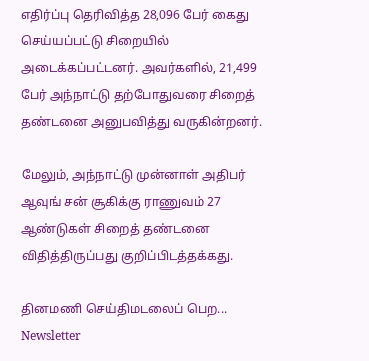எதிர்ப்பு தெரிவித்த 28,096 பேர் கைது செய்யப்பட்டு சிறையில் அடைக்கப்பட்டனர். அவர்களில், 21,499 பேர் அந்நாட்டு தற்போதுவரை சிறைத் தண்டனை அனுபவித்து வருகின்றனர்.

மேலும், அந்நாட்டு முன்னாள் அதிபர் ஆவுங் சன் சூகிக்கு ராணுவம் 27 ஆண்டுகள் சிறைத் தண்டனை விதித்திருப்பது குறிப்பிடத்தக்கது.

தினமணி செய்திமடலைப் பெற... Newsletter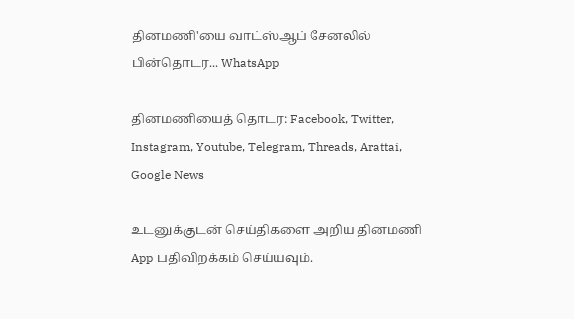தினமணி'யை வாட்ஸ்ஆப் சேனலில் பின்தொடர... WhatsApp

தினமணியைத் தொடர: Facebook, Twitter, Instagram, Youtube, Telegram, Threads, Arattai, Google News

உடனுக்குடன் செய்திகளை அறிய தினமணி App பதிவிறக்கம் செய்யவும்.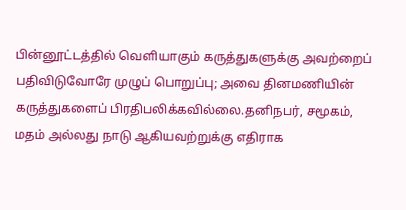பின்னூட்டத்தில் வெளியாகும் கருத்துகளுக்கு அவற்றைப் பதிவிடுவோரே முழுப் பொறுப்பு; அவை தினமணியின் கருத்துகளைப் பிரதிபலிக்கவில்லை.தனிநபர், சமூகம், மதம் அல்லது நாடு ஆகியவற்றுக்கு எதிராக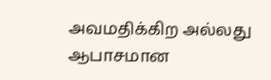அவமதிக்கிற அல்லது ஆபாசமான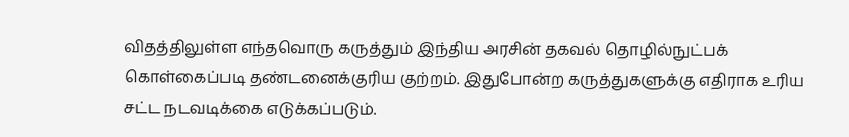விதத்திலுள்ள எந்தவொரு கருத்தும் இந்திய அரசின் தகவல் தொழில்நுட்பக் கொள்கைப்படி தண்டனைக்குரிய குற்றம். இதுபோன்ற கருத்துகளுக்கு எதிராக உரிய சட்ட நடவடிக்கை எடுக்கப்படும்.